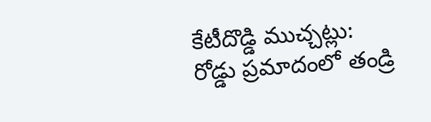కేటీదొడ్డి ముచ్చట్లు:
రోడ్డు ప్రమాదంలో తండ్రి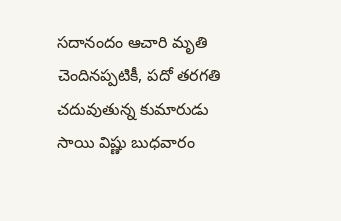సదానందం ఆచారి మృతి చెందినప్పటికీ, పదో తరగతి చదువుతున్న కుమారుడు సాయి విష్ణు బుధవారం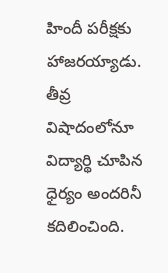హిందీ పరీక్షకు హాజరయ్యాడు. తీవ్ర విషాదంలోనూ విద్యార్థి చూపిన ధైర్యం అందరినీ కదిలించింది.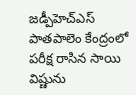జడ్పీహెచ్ఎస్ పాతపాలెం కేంద్రంలో పరీక్ష రాసిన సాయి విష్ణును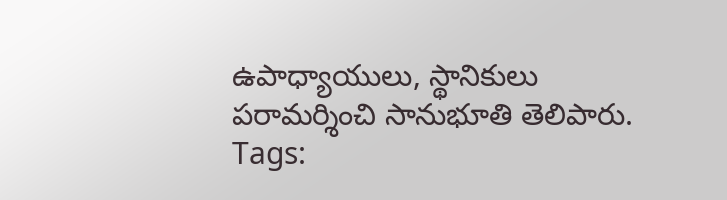ఉపాధ్యాయులు, స్థానికులు పరామర్శించి సానుభూతి తెలిపారు.
Tags: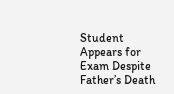Student Appears for Exam Despite Father’s Death